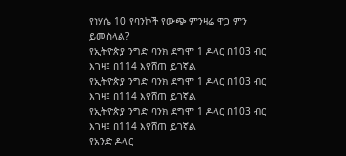የነሃሴ 10 የባንኮች የውጭ ምንዛሬ ዋጋ ምን ይመስላል?
የኢትዮጵያ ንግድ ባንክ ደግሞ 1 ዶላር በ103 ብር እገዛ፤ በ114 እየሸጠ ይገኛል
የኢትዮጵያ ንግድ ባንክ ደግሞ 1 ዶላር በ103 ብር እገዛ፤ በ114 እየሸጠ ይገኛል
የኢትዮጵያ ንግድ ባንክ ደግሞ 1 ዶላር በ103 ብር እገዛ፤ በ114 እየሸጠ ይገኛል
የአንድ ዶላር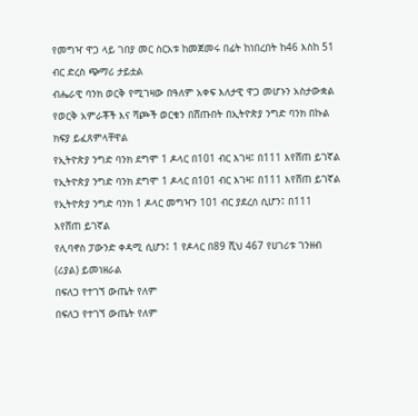የመግዣ ዋጋ ላይ ገበያ መር ስርአቱ ከመጀመሩ በፊት ከነበረበት ከ46 እስከ 51 ብር ድረስ ጭማሪ ታይቷል
ብሔራዊ ባንክ ወርቅ የሚገዛው በዓለም አቀፍ እለታዊ ዋጋ መሆኑን አስታውቋል
የወርቅ አምራቾች እና ሻጮች ወርቁን በሸጡበት በኢትዮጵያ ንግድ ባንክ በኩል ክፍያ ይፈጸምላቸዋል
የኢትዮጵያ ንግድ ባንክ ደግሞ 1 ዶላር በ101 ብር እገዛ፤ በ111 እየሸጠ ይገኛል
የኢትዮጵያ ንግድ ባንክ ደግሞ 1 ዶላር በ101 ብር እገዛ፤ በ111 እየሸጠ ይገኛል
የኢትዮጵያ ንግድ ባንክ 1 ዶላር መግዣን 101 ብር ያደረሰ ሲሆን፤ በ111 እየሸጠ ይገኛል
የሊባኖስ ፓውንድ ቀዳሚ ሲሆን፤ 1 የዶላር በ89 ሺህ 467 የሀገሪቱ ገንዘብ (ሪያል) ይመነዘራል
በፍለጋ የተገኘ ውጤት የለም
በፍለጋ የተገኘ ውጤት የለም